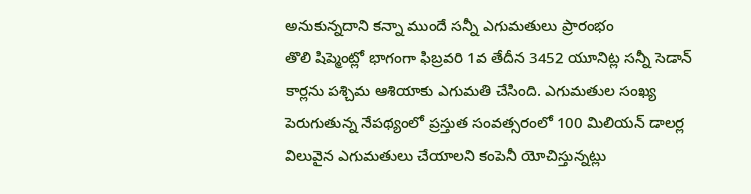అనుకున్నదాని కన్నా ముందే సన్నీ ఎగుమతులు ప్రారంభం
తొలి షిప్మెంట్లో భాగంగా ఫిబ్రవరి 1వ తేదీన 3452 యూనిట్ల సన్నీ సెడాన్ కార్లను పశ్చిమ ఆశియాకు ఎగుమతి చేసింది. ఎగుమతుల సంఖ్య పెరుగుతున్న నేపథ్యంలో ప్రస్తుత సంవత్సరంలో 100 మిలియన్ డాలర్ల విలువైన ఎగుమతులు చేయాలని కంపెనీ యోచిస్తున్నట్లు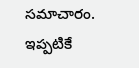సమాచారం.
ఇప్పటికే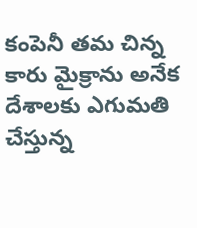కంపెనీ తమ చిన్న కారు మైక్రాను అనేక దేశాలకు ఎగుమతి చేస్తున్న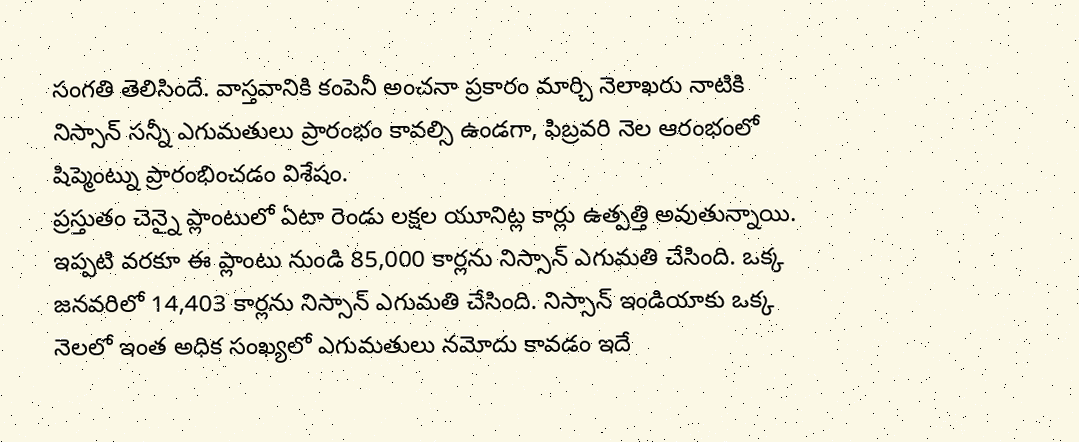సంగతి తెలిసిందే. వాస్తవానికి కంపెనీ అంచనా ప్రకారం మార్చి నెలాఖరు నాటికి నిస్సాన్ సన్నీ ఎగుమతులు ప్రారంభం కావల్సి ఉండగా, ఫిబ్రవరి నెల ఆరంభంలో షిప్మెంట్ను ప్రారంభించడం విశేషం.
ప్రస్తుతం చెన్నై ప్లాంటులో ఏటా రెండు లక్షల యూనిట్ల కార్లు ఉత్పత్తి అవుతున్నాయి. ఇప్పటి వరకూ ఈ ప్లాంటు నుండి 85,000 కార్లను నిస్సాన్ ఎగుమతి చేసింది. ఒక్క జనవరిలో 14,403 కార్లను నిస్సాన్ ఎగుమతి చేసింది. నిస్సాన్ ఇండియాకు ఒక్క నెలలో ఇంత అధిక సంఖ్యలో ఎగుమతులు నమోదు కావడం ఇదే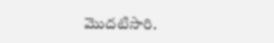మొదటిసారి.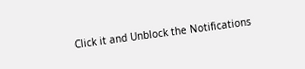Click it and Unblock the Notifications